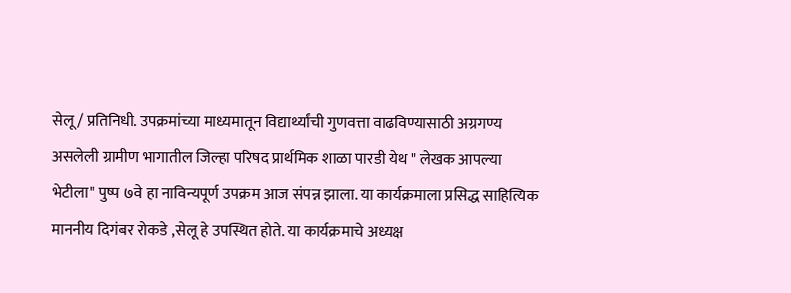सेलू/ प्रतिनिधी. उपक्रमांच्या माध्यमातून विद्यार्थ्यांची गुणवत्ता वाढविण्यासाठी अग्रगण्य असलेली ग्रामीण भागातील जिल्हा परिषद प्रार्थमिक शाळा पारडी येथ " लेखक आपल्या भेटीला" पुष्प ७वे हा नाविन्यपूर्ण उपक्रम आज संपन्न झाला. या कार्यक्रमाला प्रसिद्ध साहित्यिक माननीय दिगंबर रोकडे ,सेलू हे उपस्थित होते. या कार्यक्रमाचे अध्यक्ष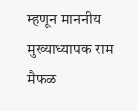म्हणून माननीय मुख्याध्यापक राम मैफळ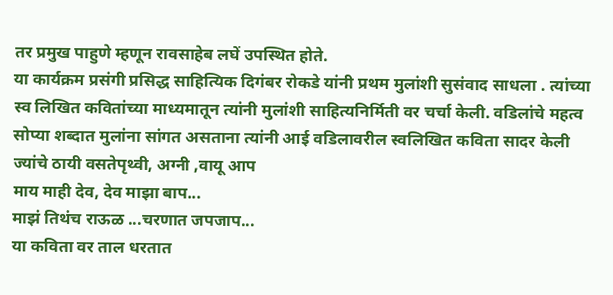तर प्रमुख पाहुणे म्हणून रावसाहेब लघें उपस्थित होते.
या कार्यक्रम प्रसंगी प्रसिद्ध साहित्यिक दिगंबर रोकडे यांनी प्रथम मुलांशी सुसंवाद साधला . त्यांच्या स्व लिखित कवितांच्या माध्यमातून त्यांनी मुलांशी साहित्यनिर्मिती वर चर्चा केली. वडिलांचे महत्व सोप्या शब्दात मुलांना सांगत असताना त्यांनी आई वडिलावरील स्वलिखित कविता सादर केली
ज्यांचे ठायी वसतेपृथ्वी, अग्नी ,वायू आप
माय माही देव, देव माझा बाप...
माझं तिथंच राऊळ ...चरणात जपजाप...
या कविता वर ताल धरतात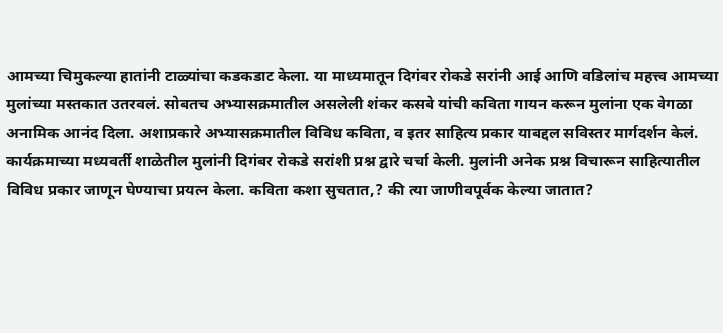आमच्या चिमुकल्या हातांनी टाळ्यांचा कडकडाट केला. या माध्यमातून दिगंबर रोकडे सरांनी आई आणि वडिलांच महत्त्व आमच्या मुलांच्या मस्तकात उतरवलं. सोबतच अभ्यासक्रमातील असलेली शंकर कसबे यांची कविता गायन करून मुलांना एक वेगळा अनामिक आनंद दिला. अशाप्रकारे अभ्यासक्रमातील विविध कविता, व इतर साहित्य प्रकार याबद्दल सविस्तर मार्गदर्शन केलं.
कार्यक्रमाच्या मध्यवर्ती शाळेतील मुलांनी दिगंबर रोकडे सरांशी प्रश्न द्वारे चर्चा केली. मुलांनी अनेक प्रश्न विचारून साहित्यातील विविध प्रकार जाणून घेण्याचा प्रयत्न केला. कविता कशा सुचतात,? की त्या जाणीवपूर्वक केल्या जातात?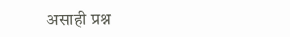असाही प्रश्न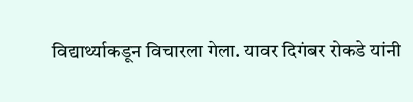विद्यार्थ्याकडून विचारला गेला. यावर दिगंबर रोकडे यांनी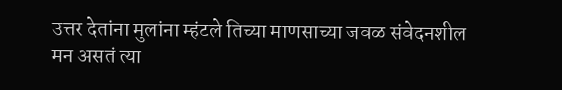उत्तर देतांना मुलांना म्हंटले तिच्या माणसाच्या जवळ संवेदनशील मन असतं त्या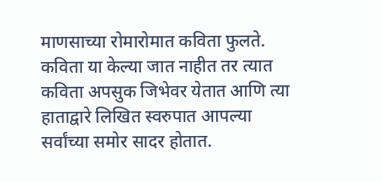माणसाच्या रोमारोमात कविता फुलते. कविता या केल्या जात नाहीत तर त्यात कविता अपसुक जिभेवर येतात आणि त्या हाताद्वारे लिखित स्वरुपात आपल्या सर्वांच्या समोर सादर होतात.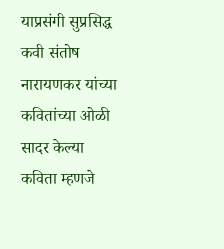याप्रसंगी सुप्रसिद्ध कवी संतोष नारायणकर यांच्या कवितांच्या ओळी सादर केल्या
कविता म्हणजे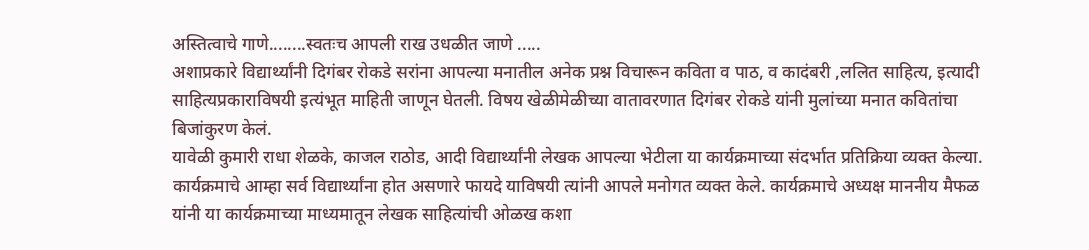अस्तित्वाचे गाणे........स्वतःच आपली राख उधळीत जाणे .....
अशाप्रकारे विद्यार्थ्यांनी दिगंबर रोकडे सरांना आपल्या मनातील अनेक प्रश्न विचारून कविता व पाठ, व कादंबरी ,ललित साहित्य, इत्यादी साहित्यप्रकाराविषयी इत्यंभूत माहिती जाणून घेतली. विषय खेळीमेळीच्या वातावरणात दिगंबर रोकडे यांनी मुलांच्या मनात कवितांचा बिजांकुरण केलं.
यावेळी कुमारी राधा शेळके, काजल राठोड, आदी विद्यार्थ्यांनी लेखक आपल्या भेटीला या कार्यक्रमाच्या संदर्भात प्रतिक्रिया व्यक्त केल्या. कार्यक्रमाचे आम्हा सर्व विद्यार्थ्यांना होत असणारे फायदे याविषयी त्यांनी आपले मनोगत व्यक्त केले. कार्यक्रमाचे अध्यक्ष माननीय मैफळ यांनी या कार्यक्रमाच्या माध्यमातून लेखक साहित्यांची ओळख कशा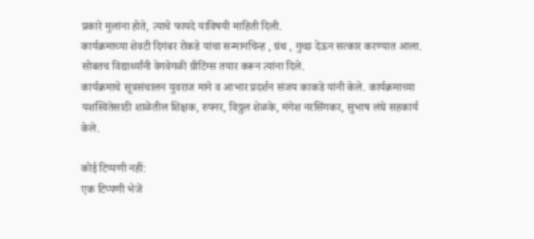प्रकारे मुलांना होते, त्याचे फायदे याविषयी माहिती दिली.
कार्यक्रमाच्या शेवटी दिगंबर रोकडे यांचा सन्मानचिन्ह , ग्रंथ , गुच्छ देऊन सत्कार करण्यात आला. सोबतच विद्यार्थ्यांनी वेगवेगळी ग्रीटिंग्स तयार करून त्यांना दिले.
कार्यक्रमाचे सूत्रसंचालन युवराज माने व आभार प्रदर्शन संजय काकडे यांनी केले. कार्यक्रमाच्या यशस्वितेसाठी शाळेतील शिक्षक, रुपनर, विठ्ठल शेळके, मंगेश नरसिंगकर, सुभाष लंघे सहकार्य केले.

कोई टिप्पणी नहीं:
एक टिप्पणी भेजें